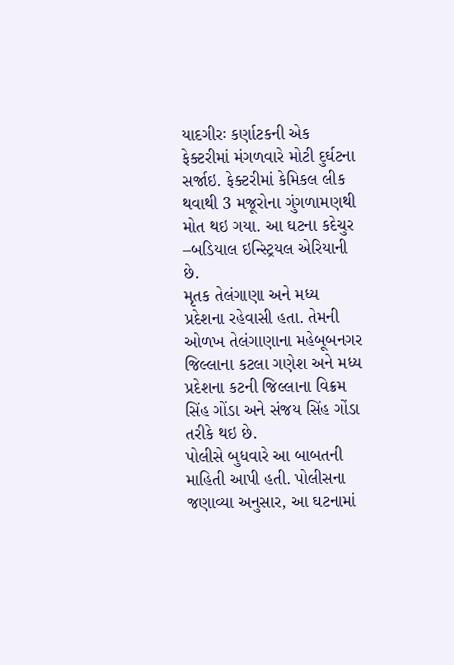યાદગીરઃ કર્ણાટકની એક ફેક્ટરીમાં મંગળવારે મોટી દુર્ઘટના સર્જાઇ. ફેક્ટરીમાં કેમિકલ લીક થવાથી 3 મજૂરોના ગુંગળામણથી મોત થઇ ગયા. આ ઘટના કદેચુર –બડિયાલ ઇન્સ્ટ્રિયલ એરિયાની છે.
મૃતક તેલંગાણા અને મધ્ય પ્રદેશના રહેવાસી હતા. તેમની ઓળખ તેલંગાણાના મહેબૂબનગર જિલ્લાના કટલા ગણેશ અને મધ્ય પ્રદેશના કટની જિલ્લાના વિક્રમ સિંહ ગોંડા અને સંજય સિંહ ગોંડા તરીકે થઇ છે.
પોલીસે બુધવારે આ બાબતની માહિતી આપી હતી. પોલીસના જણાવ્યા અનુસાર, આ ઘટનામાં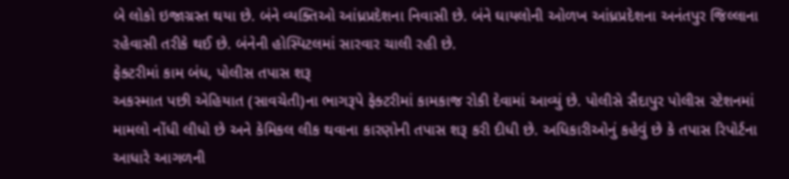બે લોકો ઇજાગ્રસ્ત થયા છે. બંને વ્યક્તિઓ આંધ્રપ્રદેશના નિવાસી છે. બંને ઘાયલોની ઓળખ આંધ્રપ્રદેશના અનંતપુર જિલ્લાના રહેવાસી તરીકે થઈ છે. બંનેની હોસ્પિટલમાં સારવાર ચાલી રહી છે.
ફેક્ટરીમાં કામ બંધ, પોલીસ તપાસ શરૂ
અકસ્માત પછી એહિયાત (સાવચેતી)ના ભાગરૂપે ફેક્ટરીમાં કામકાજ રોકી દેવામાં આવ્યું છે. પોલીસે સૈદાપુર પોલીસ સ્ટેશનમાં મામલો નોંધી લીધો છે અને કેમિકલ લીક થવાના કારણોની તપાસ શરૂ કરી દીધી છે. અધિકારીઓનું કહેવું છે કે તપાસ રિપોર્ટના આધારે આગળની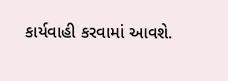કાર્યવાહી કરવામાં આવશે.